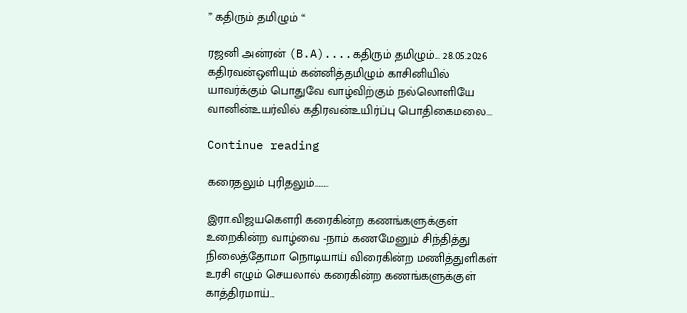” கதிரும் தமிழும் “

ரஜனி அன்ரன் (B.A)....கதிரும் தமிழும்... 28.05.2026 கதிரவன்ஒளியும் கன்னித்தமிழும் காசினியில் யாவர்க்கும் பொதுவே வாழ்விற்கும் நல்லொளியே வானின்உயர்வில் கதிரவன்உயிர்ப்பு பொதிகைமலை...

Continue reading

கரைதலும் புரிதலும்……..

இரா.விஜயகௌரி கரைகின்ற கணங்களுக்குள் உறைகின்ற வாழ்வை -நாம் கணமேனும் சிந்தித்து நிலைத்தோமா நொடியாய் விரைகின்ற மணித்துளிகள் உரசி எழும் செயலால் கரைகின்ற கணங்களுக்குள் காத்திரமாய்...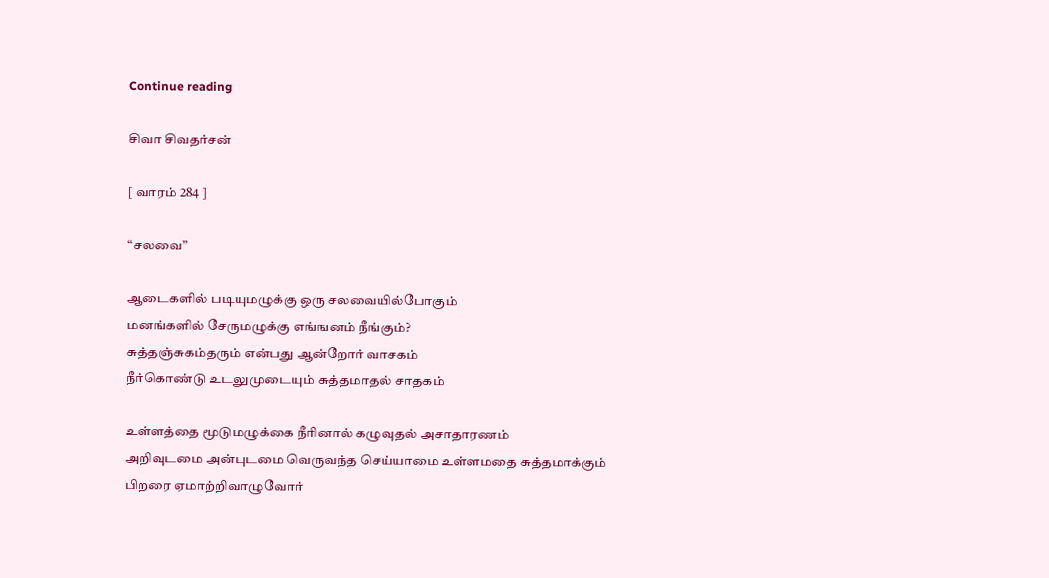Continue reading

சிவா சிவதர்சன்

[ வாரம் 284 ]

“சலவை”

ஆடைகளில் படியுமழுக்கு ஒரு சலவையில்போகும்
மனங்களில் சேருமழுக்கு எங்ஙனம் நீங்கும்?
சுத்தஞ்சுகம்தரும் என்பது ஆன்றோர் வாசகம்
நீர்கொண்டு உடலுமுடையும் சுத்தமாதல் சாதகம்

உள்ளத்தை மூடுமழுக்கை நீரினால் கழுவுதல் அசாதாரணம்
அறிவுடமை அன்புடமை வெருவந்த செய்யாமை உள்ளமதை சுத்தமாக்கும்
பிறரை ஏமாற்றிவாழுவோர்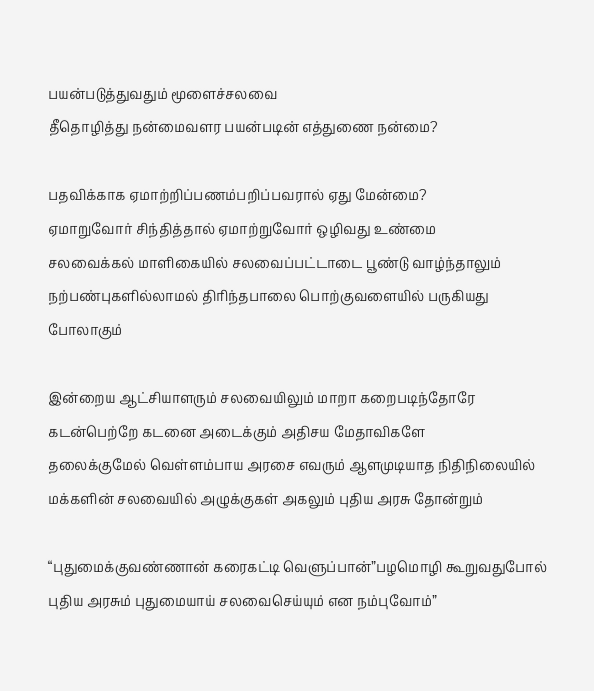பயன்படுத்துவதும் மூளைச்சலவை
தீதொழித்து நன்மைவளர பயன்படின் எத்துணை நன்மை?

பதவிக்காக ஏமாற்றிப்பணம்பறிப்பவரால் ஏது மேன்மை?
ஏமாறுவோர் சிந்தித்தால் ஏமாற்றுவோர் ஒழிவது உண்மை
சலவைக்கல் மாளிகையில் சலவைப்பட்டாடை பூண்டு வாழ்ந்தாலும்
நற்பண்புகளில்லாமல் திரிந்தபாலை பொற்குவளையில் பருகியது போலாகும்

இன்றைய ஆட்சியாளரும் சலவையிலும் மாறா கறைபடிந்தோரே
கடன்பெற்றே கடனை அடைக்கும் அதிசய மேதாவிகளே
தலைக்குமேல் வெள்ளம்பாய அரசை எவரும் ஆளமுடியாத நிதிநிலையில்
மக்களின் சலவையில் அழுக்குகள் அகலும் புதிய அரசு தோன்றும்

“புதுமைக்குவண்ணான் கரைகட்டி வெளுப்பான்”பழமொழி கூறுவதுபோல்
புதிய அரசும் புதுமையாய் சலவைசெய்யும் என நம்புவோம்”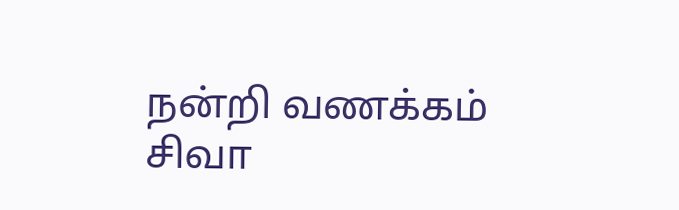நன்றி வணக்கம்
சிவா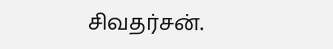சிவதர்சன்.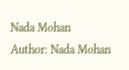Nada Mohan
Author: Nada Mohan